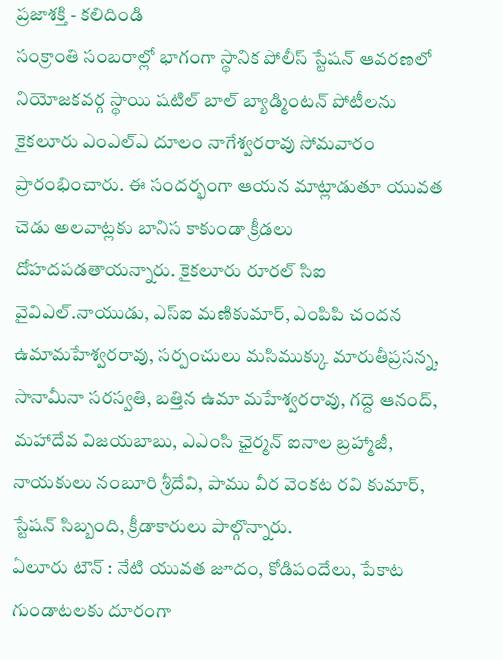ప్రజాశక్తి - కలిదిండి
సంక్రాంతి సంబరాల్లో భాగంగా స్థానిక పోలీస్ స్టేషన్ ఆవరణలో నియోజకవర్గ స్థాయి షటిల్ బాల్ బ్యాడ్మింటన్ పోటీలను కైకలూరు ఎంఎల్ఎ దూలం నాగేశ్వరరావు సోమవారం ప్రారంభించారు. ఈ సందర్భంగా ఆయన మాట్లాడుతూ యువత చెడు అలవాట్లకు బానిస కాకుండా క్రీడలు దోహదపడతాయన్నారు. కైకలూరు రూరల్ సిఐ వైవిఎల్.నాయుడు, ఎస్ఐ మణికుమార్, ఎంపిపి చందన ఉమామహేశ్వరరావు, సర్పంచులు మసిముక్కు మారుతీప్రసన్న, సానామీనా సరస్వతి, బత్తిన ఉమా మహేశ్వరరావు, గద్దె ఆనంద్, మహాదేవ విజయబాబు, ఎఎంసి ఛైర్మన్ ఐనాల బ్రహ్మాజీ, నాయకులు నంబూరి శ్రీదేవి, పాము వీర వెంకట రవి కుమార్, స్టేషన్ సిబ్బంది, క్రీడాకారులు పాల్గొన్నారు.
ఏలూరు టౌన్ : నేటి యువత జూదం, కోడిపందేలు, పేకాట గుండాటలకు దూరంగా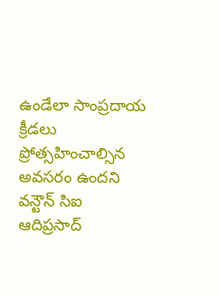ఉండేలా సాంప్రదాయ క్రీడలు ప్రోత్సహించాల్సిన అవసరం ఉందని వన్టౌన్ సిఐ ఆదిప్రసాద్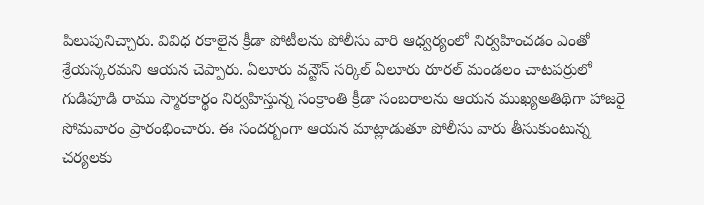పిలుపునిచ్చారు. వివిధ రకాలైన క్రీడా పోటీలను పోలీసు వారి ఆధ్వర్యంలో నిర్వహించడం ఎంతో శ్రేయస్కరమని ఆయన చెప్పారు. ఏలూరు వన్టౌన్ సర్కిల్ ఏలూరు రూరల్ మండలం చాటపర్రులో గుడిపూడి రాము స్మారకార్థం నిర్వహిస్తున్న సంక్రాంతి క్రీడా సంబరాలను ఆయన ముఖ్యఅతిథిగా హాజరై సోమవారం ప్రారంభించారు. ఈ సందర్బంగా ఆయన మాట్లాడుతూ పోలీసు వారు తీసుకుంటున్న చర్యలకు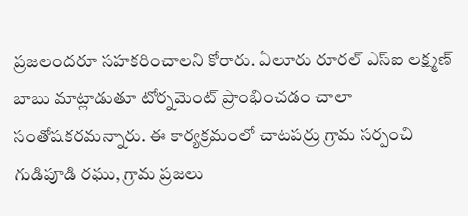ప్రజలందరూ సహకరించాలని కోరారు. ఏలూరు రూరల్ ఎస్ఐ లక్ష్మణ్ బాబు మాట్లాడుతూ టోర్నమెంట్ ప్రాంభించడం చాలా సంతోషకరమన్నారు. ఈ కార్యక్రమంలో చాటపర్రు గ్రామ సర్పంచి గుడిపూడి రఘు, గ్రామ ప్రజలు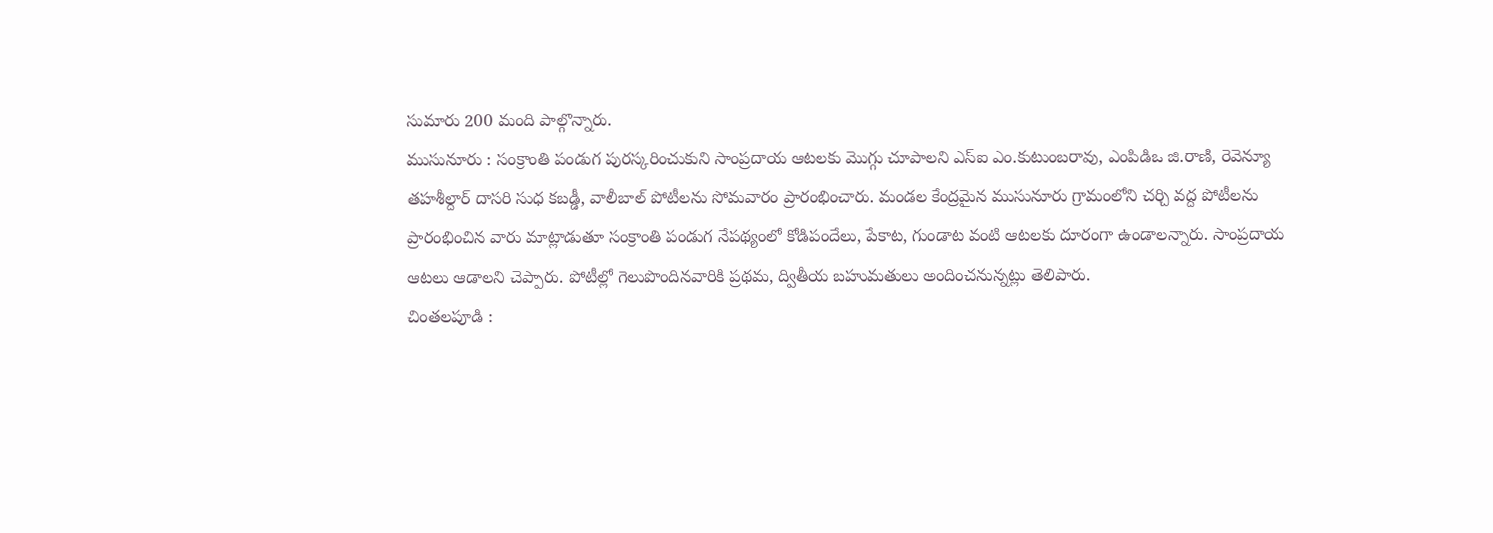సుమారు 200 మంది పాల్గొన్నారు.
ముసునూరు : సంక్రాంతి పండుగ పురస్కరించుకుని సాంప్రదాయ ఆటలకు మొగ్గు చూపాలని ఎస్ఐ ఎం.కుటుంబరావు, ఎంపిడిఒ జి.రాణి, రెవెన్యూ తహశీల్దార్ దాసరి సుధ కబడ్డీ, వాలీబాల్ పోటీలను సోమవారం ప్రారంభించారు. మండల కేంద్రమైన ముసునూరు గ్రామంలోని చర్చి వద్ద పోటీలను ప్రారంభించిన వారు మాట్లాడుతూ సంక్రాంతి పండుగ నేపథ్యంలో కోడిపందేలు, పేకాట, గుండాట వంటి ఆటలకు దూరంగా ఉండాలన్నారు. సాంప్రదాయ ఆటలు ఆడాలని చెప్పారు. పోటీల్లో గెలుపొందినవారికి ప్రథమ, ద్వితీయ బహుమతులు అందించనున్నట్లు తెలిపారు.
చింతలపూడి :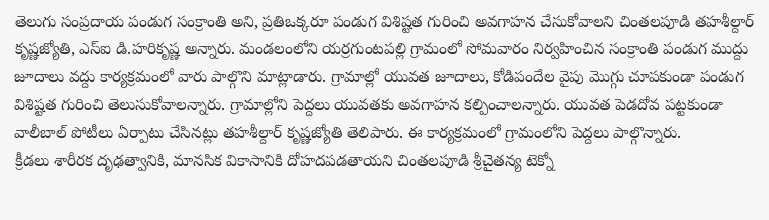తెలుగు సంప్రదాయ పండుగ సంక్రాంతి అని, ప్రతిఒక్కరూ పండుగ విశిష్టత గురించి అవగాహన చేసుకోవాలని చింతలపూడి తహశీల్దార్ కృష్ణజ్యోతి, ఎస్ఐ డి.హరికృష్ణ అన్నారు. మండలంలోని యర్రగుంటపల్లి గ్రామంలో సోమవారం నిర్వహించిన సంక్రాంతి పండుగ ముద్దు జూదాలు వద్దు కార్యక్రమంలో వారు పాల్గొని మాట్లాడారు. గ్రామాల్లో యువత జూదాలు, కోడిపందేల వైపు మొగ్గు చూపకుండా పండుగ విశిష్టత గురించి తెలుసుకోవాలన్నారు. గ్రామాల్లోని పెద్దలు యువతకు అవగాహన కల్పించాలన్నారు. యువత పెడదోవ పట్టకుండా వాలీబాల్ పోటీలు ఏర్పాటు చేసినట్లు తహశీల్దార్ కృష్ణజ్యోతి తెలిపారు. ఈ కార్యక్రమంలో గ్రామంలోని పెద్దలు పాల్గొన్నారు.
క్రీడలు శారీరక దృఢత్వానికి, మానసిక వికాసానికి దోహదపడతాయని చింతలపూడి శ్రీచైతన్య టెక్నో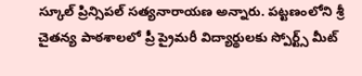స్కూల్ ప్రిన్సిపల్ సత్యనారాయణ అన్నారు. పట్టణంలోని శ్రీ చైతన్య పాఠశాలలో ప్రీ ప్రైమరీ విద్యార్థులకు స్పోర్ట్స్ మీట్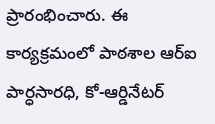ప్రారంభించారు. ఈ కార్యక్రమంలో పాఠశాల ఆర్ఐ పార్ధసారధి, కో-ఆర్డినేటర్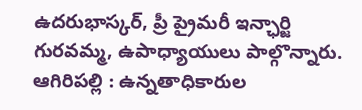ఉదరుభాస్కర్, ప్రీ ప్రైమరీ ఇన్ఛార్జి గురవమ్మ, ఉపాధ్యాయులు పాల్గొన్నారు.
ఆగిరిపల్లి : ఉన్నతాధికారుల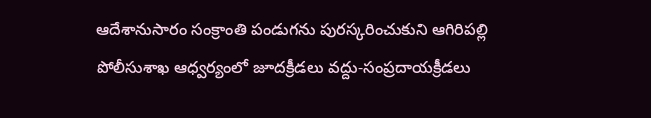ఆదేశానుసారం సంక్రాంతి పండుగను పురస్కరించుకుని ఆగిరిపల్లి పోలీసుశాఖ ఆధ్వర్యంలో జూదక్రీడలు వద్దు-సంప్రదాయక్రీడలు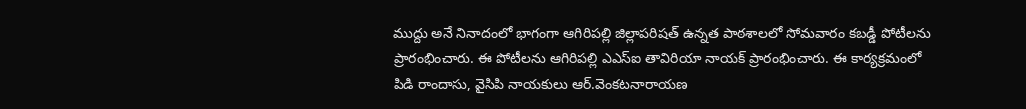ముద్దు అనే నినాదంలో భాగంగా ఆగిరిపల్లి జిల్లాపరిషత్ ఉన్నత పాఠశాలలో సోమవారం కబడ్డీ పోటీలను ప్రారంభించారు. ఈ పోటీలను ఆగిరిపల్లి ఎఎస్ఐ తావిరియా నాయక్ ప్రారంభించారు. ఈ కార్యక్రమంలో పిడి రాందాసు, వైసిపి నాయకులు ఆర్.వెంకటనారాయణ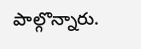పాల్గొన్నారు.